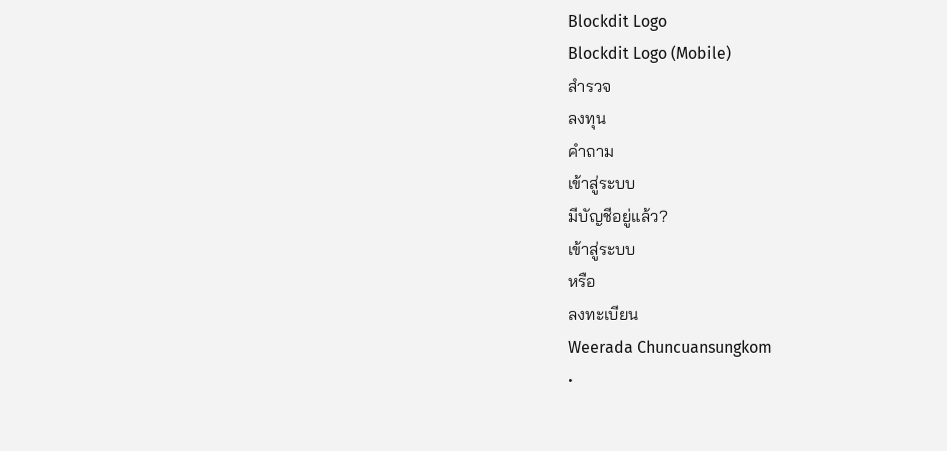Blockdit Logo
Blockdit Logo (Mobile)
สำรวจ
ลงทุน
คำถาม
เข้าสู่ระบบ
มีบัญชีอยู่แล้ว?
เข้าสู่ระบบ
หรือ
ลงทะเบียน
Weerada Chuncuansungkom
•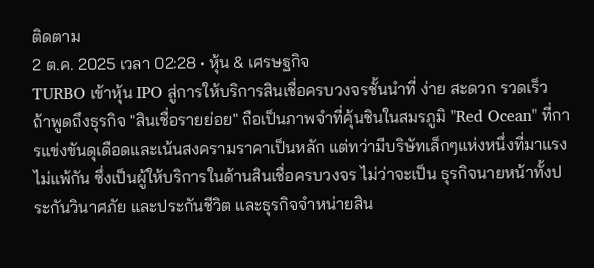ติดตาม
2 ต.ค. 2025 เวลา 02:28 • หุ้น & เศรษฐกิจ
TURBO เข้าหุ้น IPO สู่การให้บริการสินเชื่อครบวงจรชั้นนำที่ ง่าย สะดวก รวดเร็ว
ถ้าพูดถึงธุรกิจ "สินเชื่อรายย่อย" ถือเป็นภาพจำที่คุ้นชินในสมรภูมิ "Red Ocean" ที่การแข่งขันดุเดือดและเน้นสงครามราคาเป็นหลัก แต่ทว่ามีบริษัทเล็กๆแห่งหนึ่งที่มาแรงไม่แพ้กัน ซึ่งเป็นผู้ให้บริการในด้านสินเชื่อครบวงจร ไม่ว่าจะเป็น ธุรกิจนายหน้าทั้งประกันวินาศภัย และประกันชีวิต และธุรกิจจำหน่ายสิน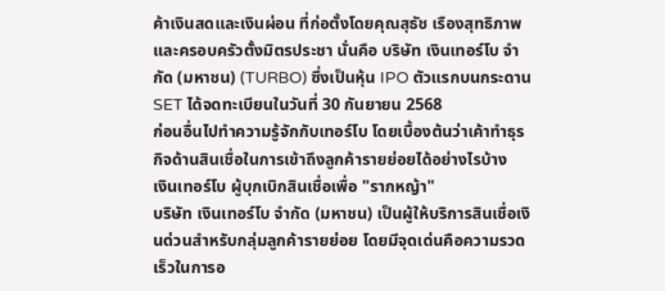ค้าเงินสดและเงินผ่อน ที่ก่อตั้งโดยคุณสุธัช เรืองสุทธิภาพ และครอบครัวตั้งมิตรประชา นั่นคือ บริษัท เงินเทอร์โบ จำกัด (มหาชน) (TURBO) ซึ่งเป็นหุ้น IPO ตัวแรกบนกระดาน SET ได้จดทะเบียนในวันที่ 30 กันยายน 2568
ก่อนอื่นไปทำความรู้จักกับเทอร์โบ โดยเบื้องต้นว่าเค้าทำธุรกิจด้านสินเชื่อในการเข้าถึงลูกค้ารายย่อยได้อย่างไรบ้าง
เงินเทอร์โบ ผู้บุกเบิกสินเชื่อเพื่อ "รากหญ้า"
บริษัท เงินเทอร์โบ จำกัด (มหาชน) เป็นผู้ให้บริการสินเชื่อเงินด่วนสำหรับกลุ่มลูกค้ารายย่อย โดยมีจุดเด่นคือความรวดเร็วในการอ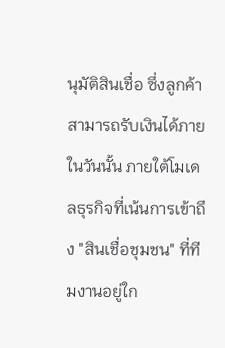นุมัติสินเชื่อ ซึ่งลูกค้าสามารถรับเงินได้ภายในวันนั้น ภายใต้โมเดลธุรกิจที่เน้นการเข้าถึง "สินเชื่อชุมชน" ที่ทีมงานอยู่ใก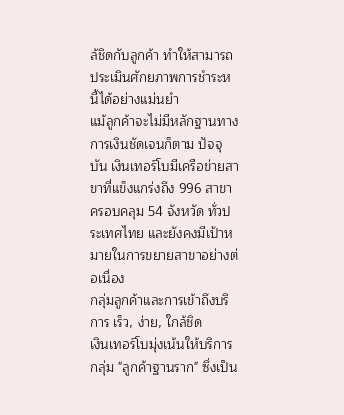ล้ชิดกับลูกค้า ทำให้สามารถประเมินศักยภาพการชำระหนี้ได้อย่างแม่นยำ
แม้ลูกค้าจะไม่มีหลักฐานทางการเงินชัดเจนก็ตาม ปัจจุบัน เงินเทอร์โบมีเครือข่ายสาขาที่แข็งแกร่งถึง 996 สาขา ครอบคลุม 54 จังหวัด ทั่วประเทศไทย และยังคงมีเป้าหมายในการขยายสาขาอย่างต่อเนื่อง
กลุ่มลูกค้าและการเข้าถึงบริการ เร็ว, ง่าย, ใกล้ชิด
เงินเทอร์โบมุ่งเน้นให้บริการกลุ่ม "ลูกค้าฐานราก" ซึ่งเป็น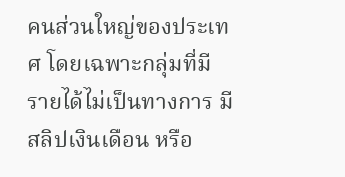คนส่วนใหญ่ของประเทศ โดยเฉพาะกลุ่มที่มีรายได้ไม่เป็นทางการ มีสลิปเงินเดือน หรือ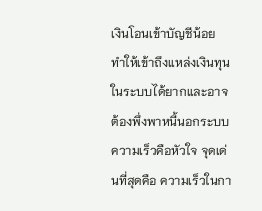เงินโอนเข้าบัญชีน้อย ทำให้เข้าถึงแหล่งเงินทุนในระบบได้ยากและอาจต้องพึ่งพาหนี้นอกระบบ
ความเร็วคือหัวใจ จุดเด่นที่สุดคือ ความเร็วในกา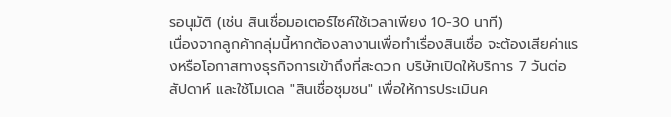รอนุมัติ (เช่น สินเชื่อมอเตอร์ไซค์ใช้เวลาเพียง 10-30 นาที)
เนื่องจากลูกค้ากลุ่มนี้หากต้องลางานเพื่อทำเรื่องสินเชื่อ จะต้องเสียค่าแรงหรือโอกาสทางธุรกิจการเข้าถึงที่สะดวก บริษัทเปิดให้บริการ 7 วันต่อสัปดาห์ และใช้โมเดล "สินเชื่อชุมชน" เพื่อให้การประเมินค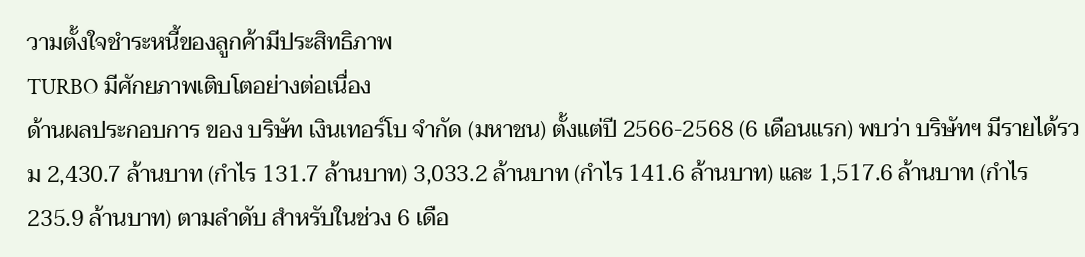วามตั้งใจชำระหนี้ของลูกค้ามีประสิทธิภาพ
TURBO มีศักยภาพเติบโตอย่างต่อเนื่อง
ด้านผลประกอบการ ของ บริษัท เงินเทอร์โบ จำกัด (มหาชน) ตั้งแต่ปี 2566-2568 (6 เดือนแรก) พบว่า บริษัทฯ มีรายได้รวม 2,430.7 ล้านบาท (กำไร 131.7 ล้านบาท) 3,033.2 ล้านบาท (กำไร 141.6 ล้านบาท) และ 1,517.6 ล้านบาท (กำไร 235.9 ล้านบาท) ตามลำดับ สำหรับในช่วง 6 เดือ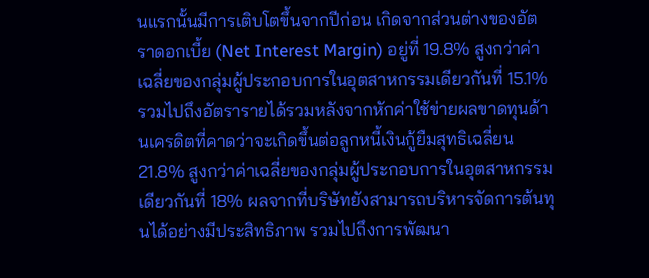นแรกนั้นมีการเติบโตขึ้นจากปีก่อน เกิดจากส่วนต่างของอัตราดอกเบี้ย (Net Interest Margin) อยู่ที่ 19.8% สูงกว่าค่าเฉลี่ยของกลุ่มผู้ประกอบการในอุตสาหกรรมเดียวกันที่ 15.1%
รวมไปถึงอัตรารายได้รวมหลังจากหักค่าใช้ข่ายผลขาดทุนด้านเครดิตที่คาดว่าจะเกิดขึ้นต่อลูกหนี้เงินกู้ยืมสุทธิเฉลี่ยน 21.8% สูงกว่าค่าเฉลี่ยของกลุ่มผู้ประกอบการในอุตสาหกรรมเดียวกันที่ 18% ผลจากที่บริษัทยังสามารถบริหารจัดการต้นทุนได้อย่างมีประสิทธิภาพ รวมไปถึงการพัฒนา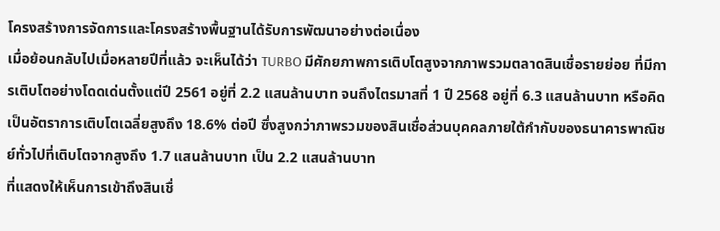โครงสร้างการจัดการและโครงสร้างพื้นฐานได้รับการพัฒนาอย่างต่อเนื่อง
เมื่อย้อนกลับไปเมื่อหลายปีที่แล้ว จะเห็นได้ว่า TURBO มีศักยภาพการเติบโตสูงจากภาพรวมตลาดสินเชื่อรายย่อย ที่มีการเติบโตอย่างโดดเด่นตั้งแต่ปี 2561 อยู่ที่ 2.2 แสนล้านบาท จนถึงไตรมาสที่ 1 ปี 2568 อยู่ที่ 6.3 แสนล้านบาท หรือคิดเป็นอัตราการเติบโตเฉลี่ยสูงถึง 18.6% ต่อปี ซึ่งสูงกว่าภาพรวมของสินเชื่อส่วนบุคคลภายใต้กำกับของธนาคารพาณิชย์ทั่วไปที่เติบโตจากสูงถึง 1.7 แสนล้านบาท เป็น 2.2 แสนล้านบาท
ที่แสดงให้เห็นการเข้าถึงสินเชื่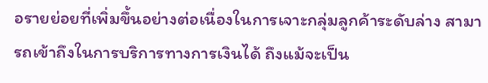อรายย่อยที่เพิ่มขึ้นอย่างต่อเนื่องในการเจาะกลุ่มลูกค้าระดับล่าง สามารถเข้าถึงในการบริการทางการเงินได้ ถึงแม้จะเป็น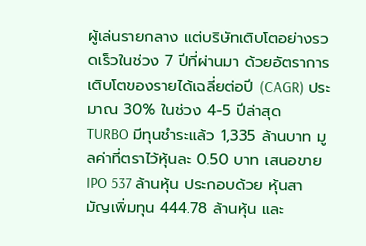ผู้เล่นรายกลาง แต่บริษัทเติบโตอย่างรวดเร็วในช่วง 7 ปีที่ผ่านมา ด้วยอัตราการเติบโตของรายได้เฉลี่ยต่อปี (CAGR) ประมาณ 30% ในช่วง 4-5 ปีล่าสุด
TURBO มีทุนชําระแล้ว 1,335 ล้านบาท มูลค่าที่ตราไว้หุ้นละ 0.50 บาท เสนอขาย IPO 537 ล้านหุ้น ประกอบด้วย หุ้นสามัญเพิ่มทุน 444.78 ล้านหุ้น และ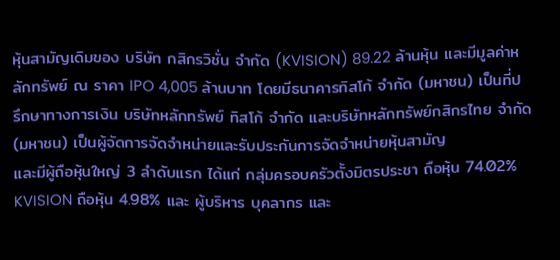หุ้นสามัญเดิมของ บริษัท กสิกรวิชั่น จำกัด (KVISION) 89.22 ล้านหุ้น และมีมูลค่าหลักทรัพย์ ณ ราคา IPO 4,005 ล้านบาท โดยมีธนาคารทิสโก้ จำกัด (มหาชน) เป็นที่ปรึกษาทางการเงิน บริษัทหลักทรัพย์ ทิสโก้ จำกัด และบริษัทหลักทรัพย์กสิกรไทย จำกัด (มหาชน) เป็นผู้จัดการจัดจำหน่ายและรับประกันการจัดจำหน่ายหุ้นสามัญ
และมีผู้ถือหุ้นใหญ่ 3 ลําดับแรก ได้แก่ กลุ่มครอบครัวตั้งมิตรประชา ถือหุ้น 74.02% KVISION ถือหุ้น 4.98% และ ผู้บริหาร บุคลากร และ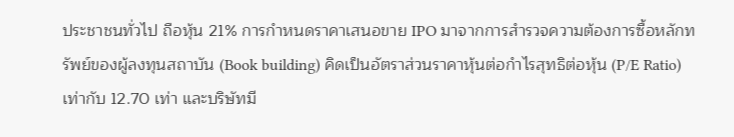ประชาชนทั่วไป ถือหุ้น 21% การกําหนดราคาเสนอขาย IPO มาจากการสํารวจความต้องการซื้อหลักทรัพย์ของผู้ลงทุนสถาบัน (Book building) คิดเป็นอัตราส่วนราคาหุ้นต่อกำไรสุทธิต่อหุ้น (P/E Ratio) เท่ากับ 12.70 เท่า และบริษัทมี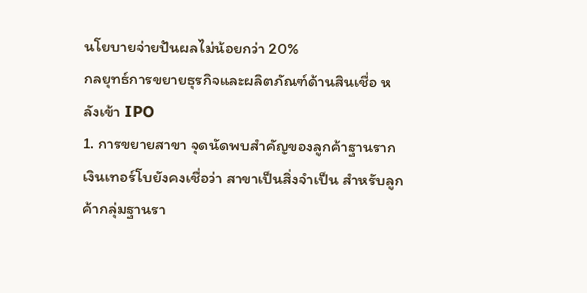นโยบายจ่ายปันผลไม่น้อยกว่า 20%
กลยุทธ์การขยายธุรกิจและผลิตภัณฑ์ด้านสินเชื่อ หลังเข้า IPO
1. การขยายสาขา จุดนัดพบสำคัญของลูกค้าฐานราก
เงินเทอร์โบยังคงเชื่อว่า สาขาเป็นสิ่งจำเป็น สำหรับลูกค้ากลุ่มฐานรา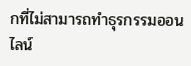กที่ไม่สามารถทำธุรกรรมออนไลน์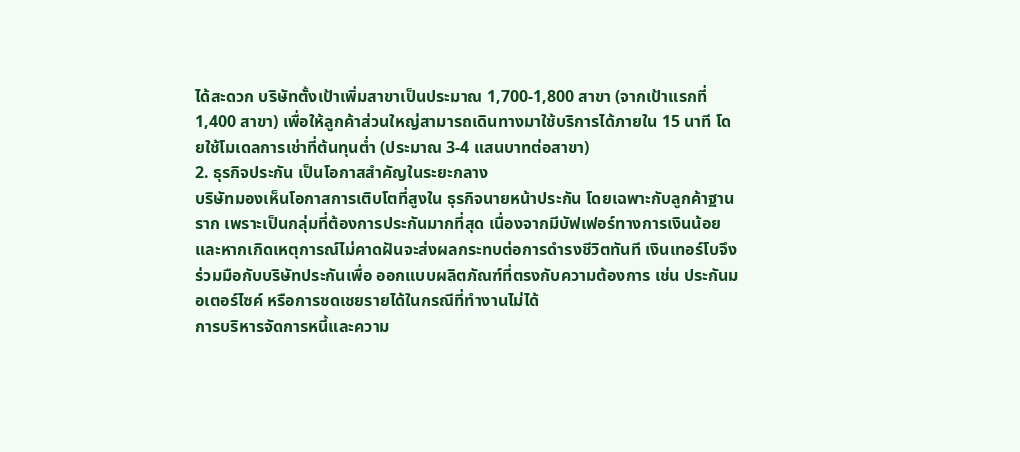ได้สะดวก บริษัทตั้งเป้าเพิ่มสาขาเป็นประมาณ 1,700-1,800 สาขา (จากเป้าแรกที่ 1,400 สาขา) เพื่อให้ลูกค้าส่วนใหญ่สามารถเดินทางมาใช้บริการได้ภายใน 15 นาที โดยใช้โมเดลการเช่าที่ต้นทุนต่ำ (ประมาณ 3-4 แสนบาทต่อสาขา)
2. ธุรกิจประกัน เป็นโอกาสสำคัญในระยะกลาง
บริษัทมองเห็นโอกาสการเติบโตที่สูงใน ธุรกิจนายหน้าประกัน โดยเฉพาะกับลูกค้าฐานราก เพราะเป็นกลุ่มที่ต้องการประกันมากที่สุด เนื่องจากมีบัฟเฟอร์ทางการเงินน้อย และหากเกิดเหตุการณ์ไม่คาดฝันจะส่งผลกระทบต่อการดำรงชีวิตทันที เงินเทอร์โบจึงร่วมมือกับบริษัทประกันเพื่อ ออกแบบผลิตภัณฑ์ที่ตรงกับความต้องการ เช่น ประกันมอเตอร์ไซค์ หรือการชดเชยรายได้ในกรณีที่ทำงานไม่ได้
การบริหารจัดการหนี้และความ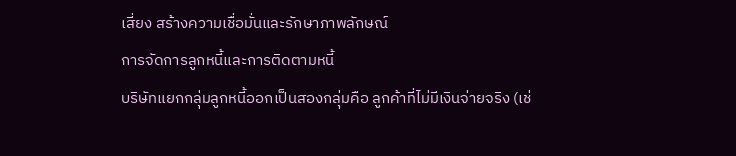เสี่ยง สร้างความเชื่อมั่นและรักษาภาพลักษณ์
การจัดการลูกหนี้และการติดตามหนี้
บริษัทแยกกลุ่มลูกหนี้ออกเป็นสองกลุ่มคือ ลูกค้าที่ไม่มีเงินจ่ายจริง (เช่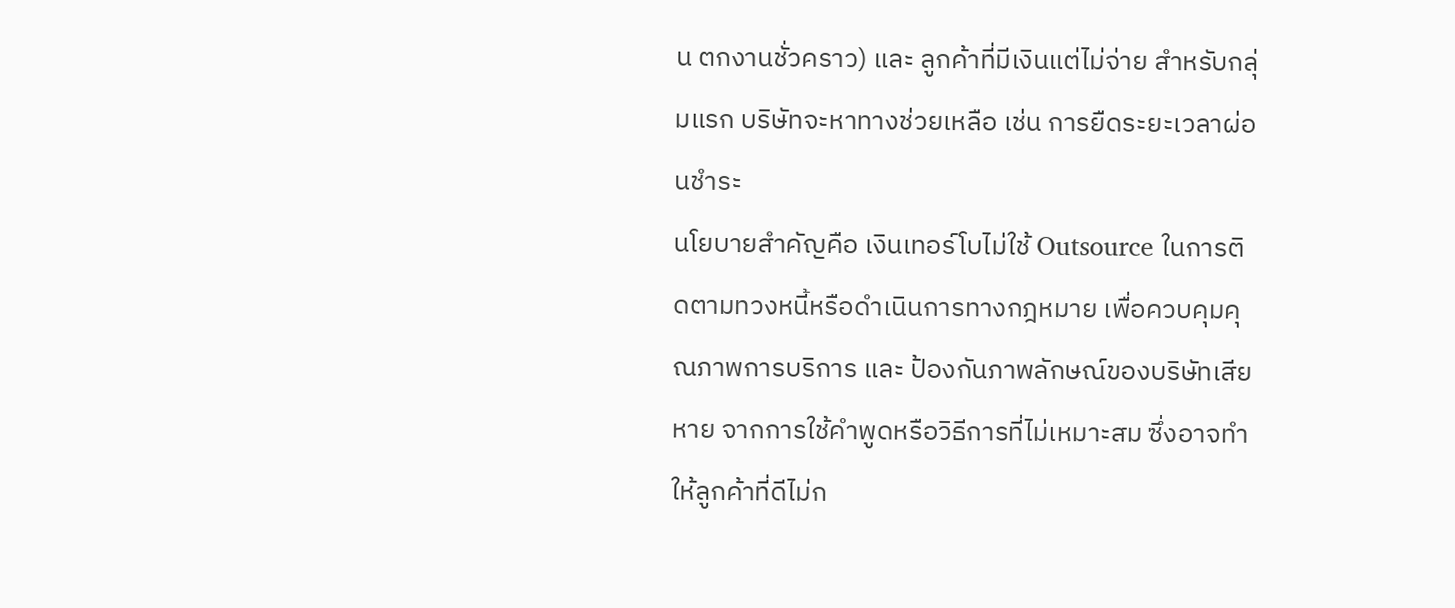น ตกงานชั่วคราว) และ ลูกค้าที่มีเงินแต่ไม่จ่าย สำหรับกลุ่มแรก บริษัทจะหาทางช่วยเหลือ เช่น การยืดระยะเวลาผ่อนชำระ
นโยบายสำคัญคือ เงินเทอร์โบไม่ใช้ Outsource ในการติดตามทวงหนี้หรือดำเนินการทางกฎหมาย เพื่อควบคุมคุณภาพการบริการ และ ป้องกันภาพลักษณ์ของบริษัทเสียหาย จากการใช้คำพูดหรือวิธีการที่ไม่เหมาะสม ซึ่งอาจทำให้ลูกค้าที่ดีไม่ก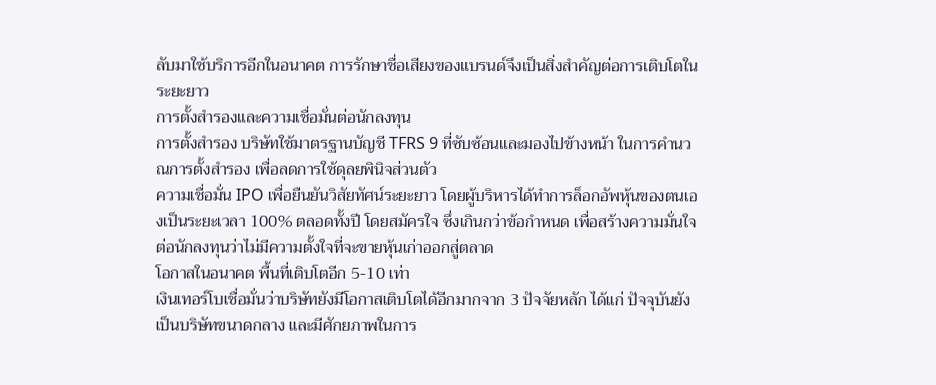ลับมาใช้บริการอีกในอนาคต การรักษาชื่อเสียงของแบรนด์จึงเป็นสิ่งสำคัญต่อการเติบโตในระยะยาว
การตั้งสำรองและความเชื่อมั่นต่อนักลงทุน
การตั้งสำรอง บริษัทใช้มาตรฐานบัญชี TFRS 9 ที่ซับซ้อนและมองไปข้างหน้า ในการคำนวณการตั้งสำรอง เพื่อลดการใช้ดุลยพินิจส่วนตัว
ความเชื่อมั่น IPO เพื่อยืนยันวิสัยทัศน์ระยะยาว โดยผู้บริหารได้ทำการล็อกอัพหุ้นของตนเองเป็นระยะเวลา 100% ตลอดทั้งปี โดยสมัครใจ ซึ่งเกินกว่าข้อกำหนด เพื่อสร้างความมั่นใจต่อนักลงทุนว่าไม่มีความตั้งใจที่จะขายหุ้นเก่าออกสู่ตลาด
โอกาสในอนาคต พื้นที่เติบโตอีก 5-10 เท่า
เงินเทอร์โบเชื่อมั่นว่าบริษัทยังมีโอกาสเติบโตได้อีกมากจาก 3 ปัจจัยหลัก ได้แก่ ปัจจุบันยังเป็นบริษัทขนาดกลาง และมีศักยภาพในการ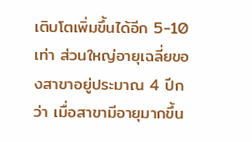เติบโตเพิ่มขึ้นได้อีก 5-10 เท่า ส่วนใหญ่อายุเฉลี่ยของสาขาอยู่ประมาณ 4 ปีกว่า เมื่อสาขามีอายุมากขึ้น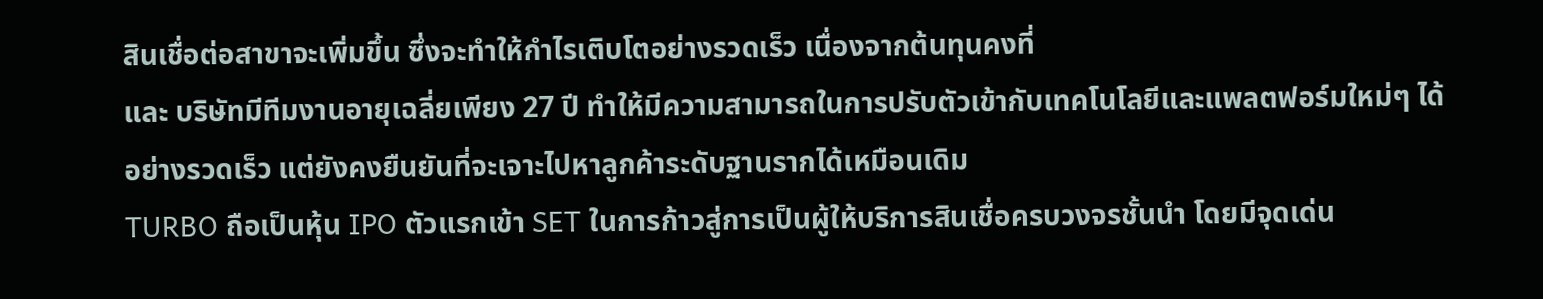สินเชื่อต่อสาขาจะเพิ่มขึ้น ซึ่งจะทำให้กำไรเติบโตอย่างรวดเร็ว เนื่องจากต้นทุนคงที่
และ บริษัทมีทีมงานอายุเฉลี่ยเพียง 27 ปี ทำให้มีความสามารถในการปรับตัวเข้ากับเทคโนโลยีและแพลตฟอร์มใหม่ๆ ได้อย่างรวดเร็ว แต่ยังคงยืนยันที่จะเจาะไปหาลูกค้าระดับฐานรากได้เหมือนเดิม
TURBO ถือเป็นหุ้น IPO ตัวแรกเข้า SET ในการก้าวสู่การเป็นผู้ให้บริการสินเชื่อครบวงจรชั้นนำ โดยมีจุดเด่น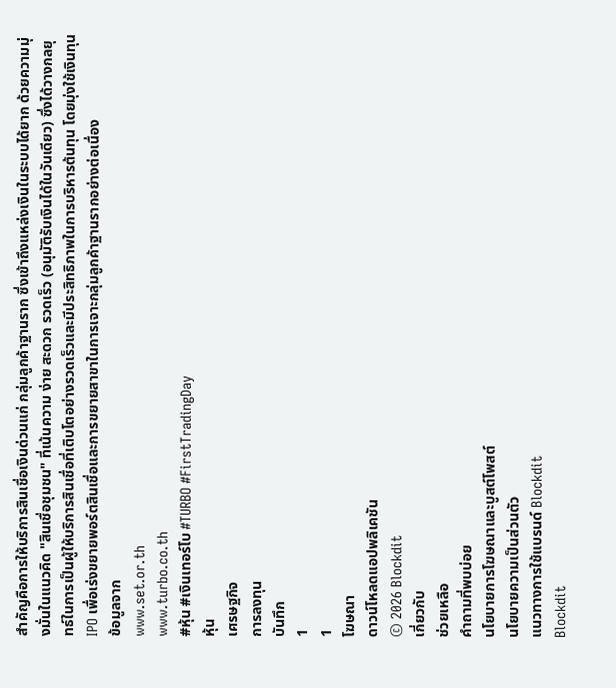สำคัญคือการให้บริการสินเชื่อเงินด่วนแก่ กลุ่มลูกค้าฐานราก ซึ่งเข้าถึงแหล่งเงินในระบบได้ยาก ด้วยความมุ่งมั่นในแนวคิด "สินเชื่อชุมชน" ที่เน้นความ ง่าย สะดวก รวดเร็ว (อนุมัติรับเงินได้ในวันเดียว) ซึ่งได้วางกลยุทธ์ในการเป็นผู้ให้บริการสินเชื่อที่เติบโตอย่างรวดเร็วและมีประสิทธิภาพในการบริหารต้นทุน โดยมุ่งใช้เงินทุน IPO เพื่อเร่งขยายพอร์ตสินเชื่อและการขยายสาขาในการเจาะกลุ่มลูกค้าฐานรากอย่างต่อเนื่อง
ข้อมูลจาก
www.set.or.th
www.turbo.co.th
#หุ้น #เงินเทอร์โบ #TURBO #FirstTradingDay
หุ้น
เศรษฐกิจ
การลงทุน
บันทึก
1
1
โฆษณา
ดาวน์โหลดแอปพลิเคชัน
© 2026 Blockdit
เกี่ยวกับ
ช่วยเหลือ
คำถามที่พบบ่อย
นโยบายการโฆษณาและบูสต์โพสต์
นโยบายความเป็นส่วนตัว
แนวทางการใช้แบรนด์ Blockdit
Blockdit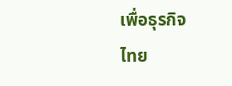เพื่อธุรกิจ
ไทย